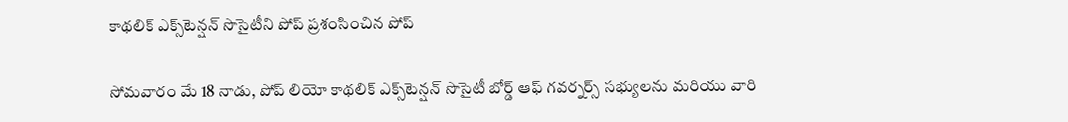కాథలిక్ ఎక్స్‌టెన్షన్ సొసైటీని పోప్ ప్రశంసించిన పోప్

సోమవారం మే 18 నాడు, పోప్ లియో కాథలిక్ ఎక్స్‌టెన్షన్ సొసైటీ బోర్డ్ ఆఫ్ గవర్నర్స్ సభ్యులను మరియు వారి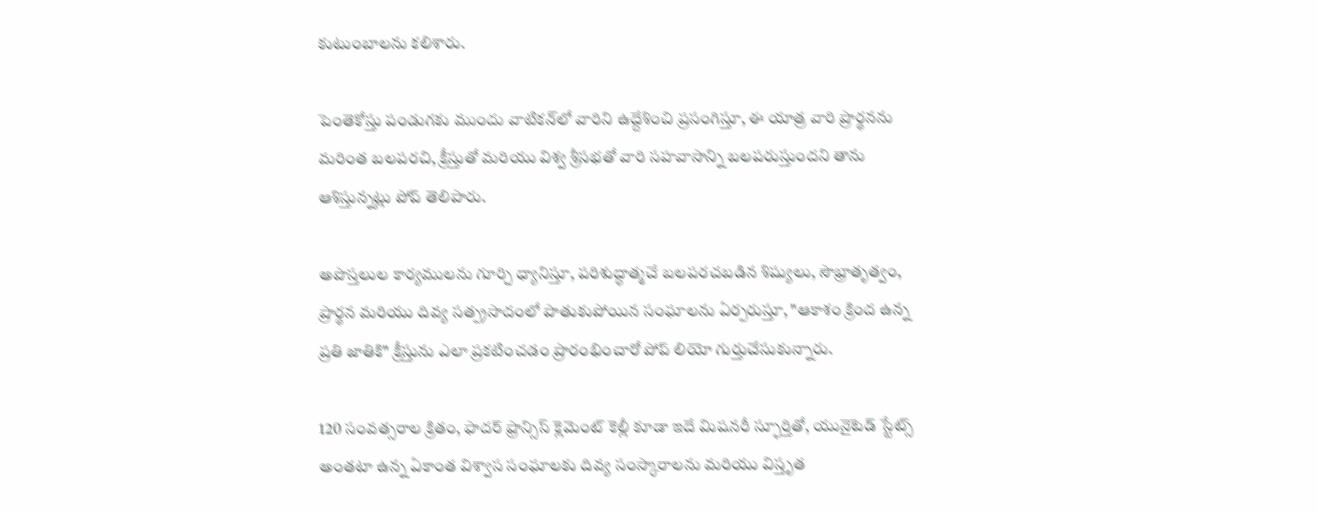కుటుంబాలను కలిశారు.

పెంతెకోస్తు పండుగకు ముందు వాటికన్‌లో వారిని ఉద్దేశించి ప్రసంగిస్తూ, ఈ యాత్ర వారి ప్రార్థనను మరింత బలపరచి, క్రీస్తుతో మరియు విశ్వ శ్రీసభతో వారి సహవాసాన్ని బలపరుస్తుందని తాను ఆశిస్తున్నట్లు పోప్ తెలిపారు.

అపొస్తలుల కార్యములను గూర్చి ధ్యానిస్తూ, పరిశుద్ధాత్మచే బలపరచబడిన శిష్యులు, సౌభ్రాతృత్వం, ప్రార్థన మరియు దివ్య సత్ప్రసాదంలో పాతుకుపోయిన సంఘాలను ఏర్పరుస్తూ, "ఆకాశం క్రింద ఉన్న ప్రతి జాతికి" క్రీస్తును ఎలా ప్రకటించడం ప్రారంభించారో పోప్ లియో గుర్తుచేసుకున్నారు.

120 సంవత్సరాల క్రితం, ఫాదర్ ఫ్రాన్సిస్ క్లెమెంట్ కెల్లీ కూడా ఇదే మిషనరీ స్ఫూర్తితో, యునైటెడ్ స్టేట్స్ అంతటా ఉన్న ఏకాంత విశ్వాస సంఘాలకు దివ్య సంస్కారాలను మరియు విస్తృత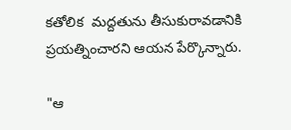కతోలిక  మద్దతును తీసుకురావడానికి ప్రయత్నించారని ఆయన పేర్కొన్నారు.

"ఆ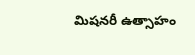మిషనరీ ఉత్సాహం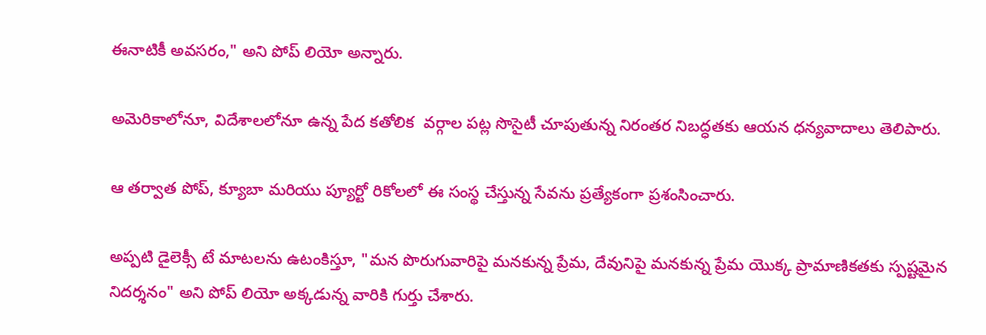ఈనాటికీ అవసరం," అని పోప్ లియో అన్నారు.

అమెరికాలోనూ, విదేశాలలోనూ ఉన్న పేద కతోలిక  వర్గాల పట్ల సొసైటీ చూపుతున్న నిరంతర నిబద్ధతకు ఆయన ధన్యవాదాలు తెలిపారు.

ఆ తర్వాత పోప్, క్యూబా మరియు ప్యూర్టో రికోలలో ఈ సంస్థ చేస్తున్న సేవను ప్రత్యేకంగా ప్రశంసించారు.

అప్పటి డైలెక్సీ టే మాటలను ఉటంకిస్తూ, "మన పొరుగువారిపై మనకున్న ప్రేమ, దేవునిపై మనకున్న ప్రేమ యొక్క ప్రామాణికతకు స్పష్టమైన నిదర్శనం" అని పోప్ లియో అక్కడున్న వారికి గుర్తు చేశారు.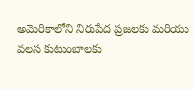అమెరికాలోని నిరుపేద ప్రజలకు మరియు వలస కుటుంబాలకు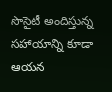సొసైటీ అందిస్తున్న సహాయాన్ని కూడా ఆయన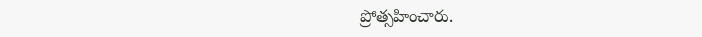ప్రోత్సహించారు.